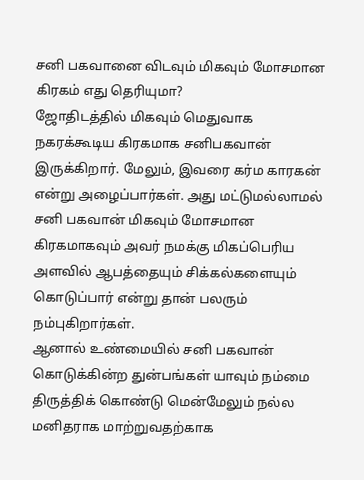சனி பகவானை விடவும் மிகவும் மோசமான கிரகம் எது தெரியுமா?
ஜோதிடத்தில் மிகவும் மெதுவாக நகரக்கூடிய கிரகமாக சனிபகவான் இருக்கிறார். மேலும், இவரை கர்ம காரகன் என்று அழைப்பார்கள். அது மட்டுமல்லாமல் சனி பகவான் மிகவும் மோசமான கிரகமாகவும் அவர் நமக்கு மிகப்பெரிய அளவில் ஆபத்தையும் சிக்கல்களையும் கொடுப்பார் என்று தான் பலரும் நம்புகிறார்கள்.
ஆனால் உண்மையில் சனி பகவான் கொடுக்கின்ற துன்பங்கள் யாவும் நம்மை திருத்திக் கொண்டு மென்மேலும் நல்ல மனிதராக மாற்றுவதற்காக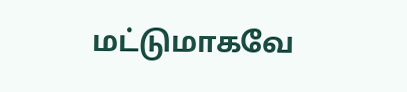மட்டுமாகவே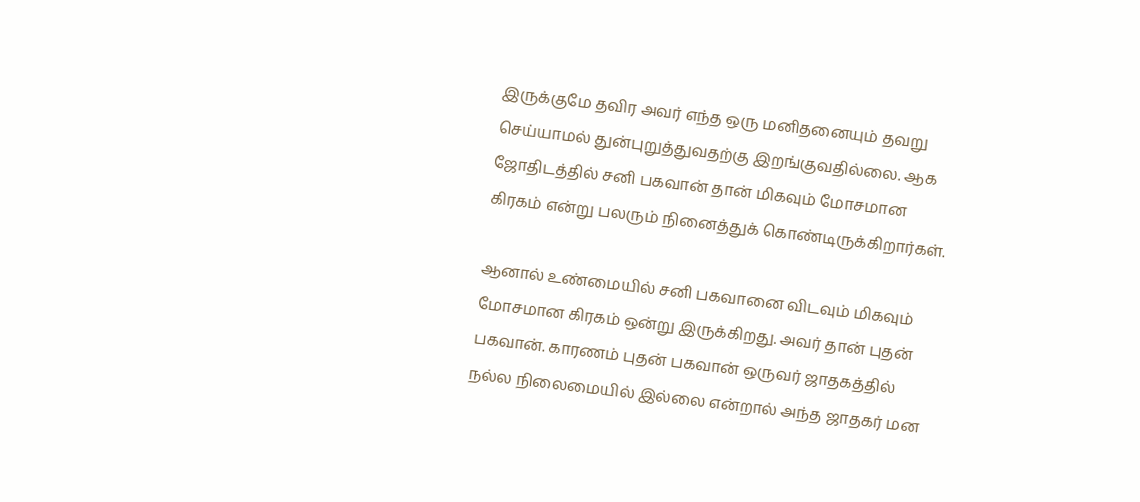இருக்குமே தவிர அவர் எந்த ஒரு மனிதனையும் தவறு செய்யாமல் துன்புறுத்துவதற்கு இறங்குவதில்லை. ஆக ஜோதிடத்தில் சனி பகவான் தான் மிகவும் மோசமான கிரகம் என்று பலரும் நினைத்துக் கொண்டிருக்கிறார்கள்.

ஆனால் உண்மையில் சனி பகவானை விடவும் மிகவும் மோசமான கிரகம் ஒன்று இருக்கிறது. அவர் தான் புதன் பகவான். காரணம் புதன் பகவான் ஒருவர் ஜாதகத்தில் நல்ல நிலைமையில் இல்லை என்றால் அந்த ஜாதகர் மன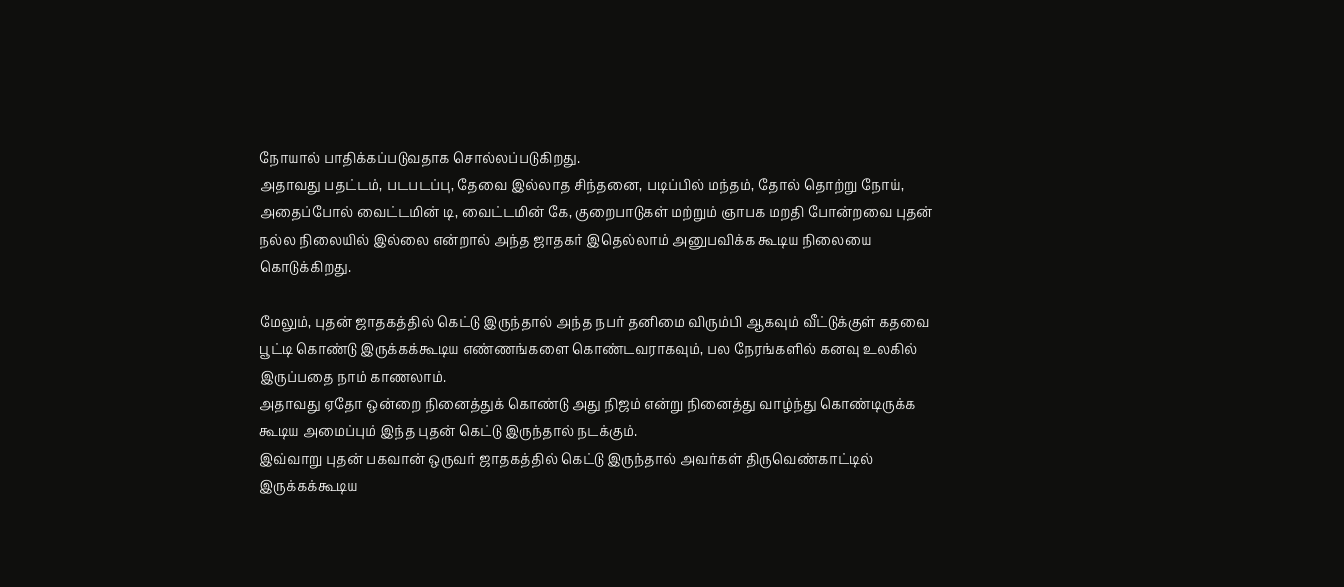நோயால் பாதிக்கப்படுவதாக சொல்லப்படுகிறது.
அதாவது பதட்டம், படபடப்பு, தேவை இல்லாத சிந்தனை, படிப்பில் மந்தம், தோல் தொற்று நோய், அதைப்போல் வைட்டமின் டி, வைட்டமின் கே, குறைபாடுகள் மற்றும் ஞாபக மறதி போன்றவை புதன் நல்ல நிலையில் இல்லை என்றால் அந்த ஜாதகர் இதெல்லாம் அனுபவிக்க கூடிய நிலையை கொடுக்கிறது.

மேலும், புதன் ஜாதகத்தில் கெட்டு இருந்தால் அந்த நபர் தனிமை விரும்பி ஆகவும் வீட்டுக்குள் கதவை பூட்டி கொண்டு இருக்கக்கூடிய எண்ணங்களை கொண்டவராகவும், பல நேரங்களில் கனவு உலகில் இருப்பதை நாம் காணலாம்.
அதாவது ஏதோ ஒன்றை நினைத்துக் கொண்டு அது நிஜம் என்று நினைத்து வாழ்ந்து கொண்டிருக்க கூடிய அமைப்பும் இந்த புதன் கெட்டு இருந்தால் நடக்கும்.
இவ்வாறு புதன் பகவான் ஒருவர் ஜாதகத்தில் கெட்டு இருந்தால் அவர்கள் திருவெண்காட்டில் இருக்கக்கூடிய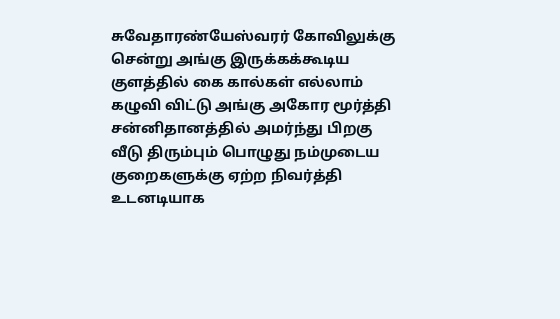சுவேதாரண்யேஸ்வரர் கோவிலுக்கு சென்று அங்கு இருக்கக்கூடிய குளத்தில் கை கால்கள் எல்லாம் கழுவி விட்டு அங்கு அகோர மூர்த்தி சன்னிதானத்தில் அமர்ந்து பிறகு வீடு திரும்பும் பொழுது நம்முடைய குறைகளுக்கு ஏற்ற நிவர்த்தி உடனடியாக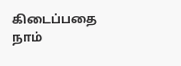கிடைப்பதை நாம்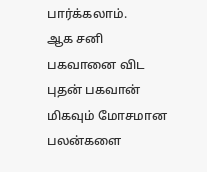பார்க்கலாம்.
ஆக சனி பகவானை விட புதன் பகவான் மிகவும் மோசமான பலன்களை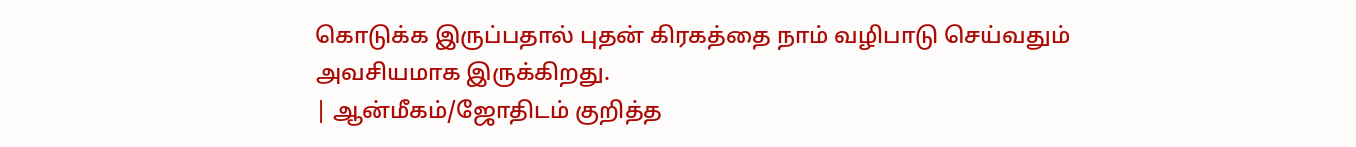கொடுக்க இருப்பதால் புதன் கிரகத்தை நாம் வழிபாடு செய்வதும் அவசியமாக இருக்கிறது.
| ஆன்மீகம்/ஜோதிடம் குறித்த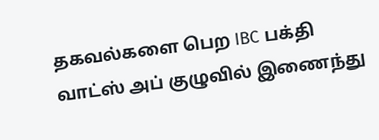தகவல்களை பெற IBC பக்தி வாட்ஸ் அப் குழுவில் இணைந்து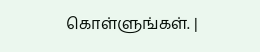கொள்ளுங்கள். |